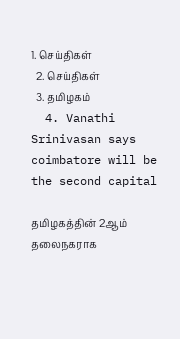1. செய்திகள்
  2. செய்திகள்
  3. த‌மிழக‌ம்
  4. Vanathi Srinivasan says coimbatore will be the second capital

தமிழகத்தின் 2ஆம் தலைநகராக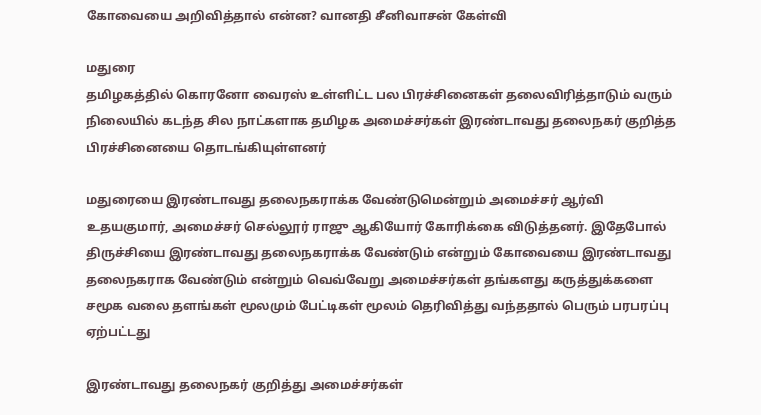கோவையை அறிவித்தால் என்ன? வானதி சீனிவாசன் கேள்வி

மதுரை
தமிழகத்தில் கொரனோ வைரஸ் உள்ளிட்ட பல பிரச்சினைகள் தலைவிரித்தாடும் வரும் நிலையில் கடந்த சில நாட்களாக தமிழக அமைச்சர்கள் இரண்டாவது தலைநகர் குறித்த பிரச்சினையை தொடங்கியுள்ளனர்

மதுரையை இரண்டாவது தலைநகராக்க வேண்டுமென்றும் அமைச்சர் ஆர்வி உதயகுமார், அமைச்சர் செல்லூர் ராஜு ஆகியோர் கோரிக்கை விடுத்தனர். இதேபோல் திருச்சியை இரண்டாவது தலைநகராக்க வேண்டும் என்றும் கோவையை இரண்டாவது தலைநகராக வேண்டும் என்றும் வெவ்வேறு அமைச்சர்கள் தங்களது கருத்துக்களை சமூக வலை தளங்கள் மூலமும் பேட்டிகள் மூலம் தெரிவித்து வந்ததால் பெரும் பரபரப்பு ஏற்பட்டது

இரண்டாவது தலைநகர் குறித்து அமைச்சர்கள்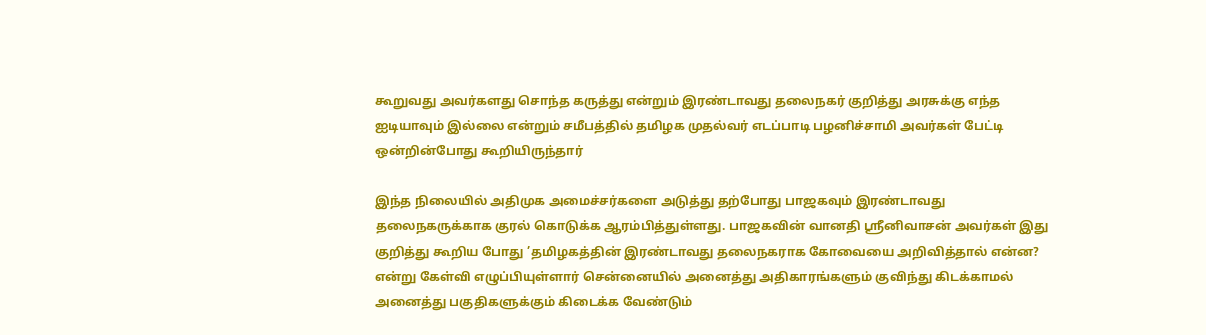கூறுவது அவர்களது சொந்த கருத்து என்றும் இரண்டாவது தலைநகர் குறித்து அரசுக்கு எந்த ஐடியாவும் இல்லை என்றும் சமீபத்தில் தமிழக முதல்வர் எடப்பாடி பழனிச்சாமி அவர்கள் பேட்டி ஒன்றின்போது கூறியிருந்தார்

இந்த நிலையில் அதிமுக அமைச்சர்களை அடுத்து தற்போது பாஜகவும் இரண்டாவது தலைநகருக்காக குரல் கொடுக்க ஆரம்பித்துள்ளது. பாஜகவின் வானதி ஸ்ரீனிவாசன் அவர்கள் இது குறித்து கூறிய போது ’தமிழகத்தின் இரண்டாவது தலைநகராக கோவையை அறிவித்தால் என்ன? என்று கேள்வி எழுப்பியுள்ளார் சென்னையில் அனைத்து அதிகாரங்களும் குவிந்து கிடக்காமல் அனைத்து பகுதிகளுக்கும் கிடைக்க வேண்டும்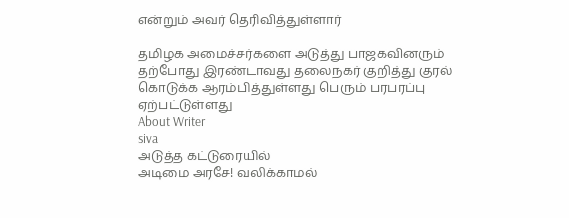என்றும் அவர் தெரிவித்துள்ளார்

தமிழக அமைச்சர்களை அடுத்து பாஜகவினரும் தற்போது இரண்டாவது தலைநகர் குறித்து குரல் கொடுக்க ஆரம்பித்துள்ளது பெரும் பரபரப்பு ஏற்பட்டுள்ளது
About Writer
siva
அடுத்த கட்டுரையில்
அடிமை அரசே! வலிக்காமல்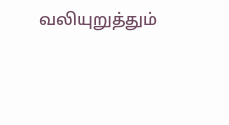வலியுறுத்தும்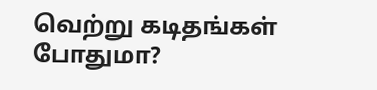வெற்று கடிதங்கள் போதுமா?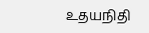உதயநிதி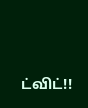ட்விட்!!